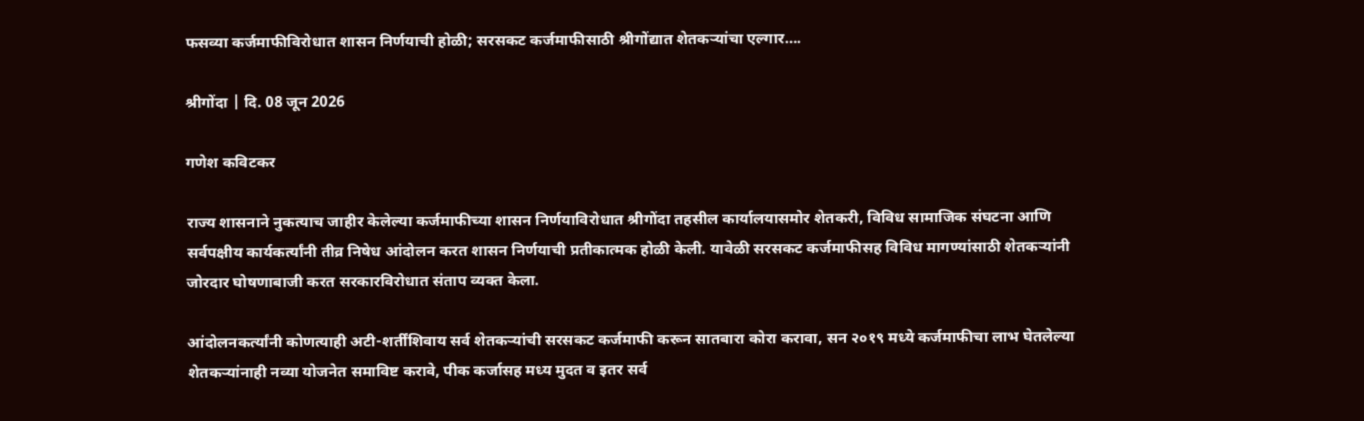फसव्या कर्जमाफीविरोधात शासन निर्णयाची होळी; सरसकट कर्जमाफीसाठी श्रीगोंद्यात शेतकऱ्यांचा एल्गार….

श्रीगोंदा | दि. 08 जून 2026

गणेश कविटकर

राज्य शासनाने नुकत्याच जाहीर केलेल्या कर्जमाफीच्या शासन निर्णयाविरोधात श्रीगोंदा तहसील कार्यालयासमोर शेतकरी, विविध सामाजिक संघटना आणि सर्वपक्षीय कार्यकर्त्यांनी तीव्र निषेध आंदोलन करत शासन निर्णयाची प्रतीकात्मक होळी केली. यावेळी सरसकट कर्जमाफीसह विविध मागण्यांसाठी शेतकऱ्यांनी जोरदार घोषणाबाजी करत सरकारविरोधात संताप व्यक्त केला.

आंदोलनकर्त्यांनी कोणत्याही अटी-शर्तींशिवाय सर्व शेतकऱ्यांची सरसकट कर्जमाफी करून सातबारा कोरा करावा, सन २०१९ मध्ये कर्जमाफीचा लाभ घेतलेल्या शेतकऱ्यांनाही नव्या योजनेत समाविष्ट करावे, पीक कर्जासह मध्य मुदत व इतर सर्व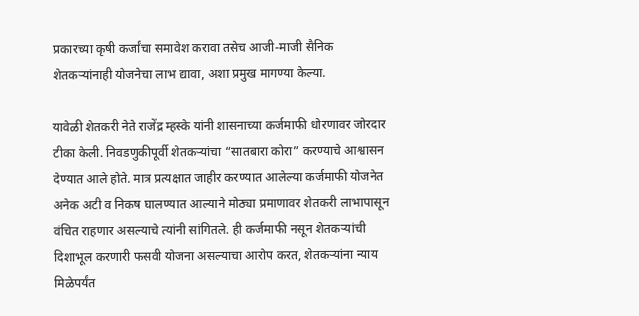प्रकारच्या कृषी कर्जांचा समावेश करावा तसेच आजी-माजी सैनिक शेतकऱ्यांनाही योजनेचा लाभ द्यावा, अशा प्रमुख मागण्या केल्या.

यावेळी शेतकरी नेते राजेंद्र म्हस्के यांनी शासनाच्या कर्जमाफी धोरणावर जोरदार टीका केली. निवडणुकीपूर्वी शेतकऱ्यांचा “सातबारा कोरा” करण्याचे आश्वासन देण्यात आले होते. मात्र प्रत्यक्षात जाहीर करण्यात आलेल्या कर्जमाफी योजनेत अनेक अटी व निकष घालण्यात आल्याने मोठ्या प्रमाणावर शेतकरी लाभापासून वंचित राहणार असल्याचे त्यांनी सांगितले. ही कर्जमाफी नसून शेतकऱ्यांची दिशाभूल करणारी फसवी योजना असल्याचा आरोप करत, शेतकऱ्यांना न्याय मिळेपर्यंत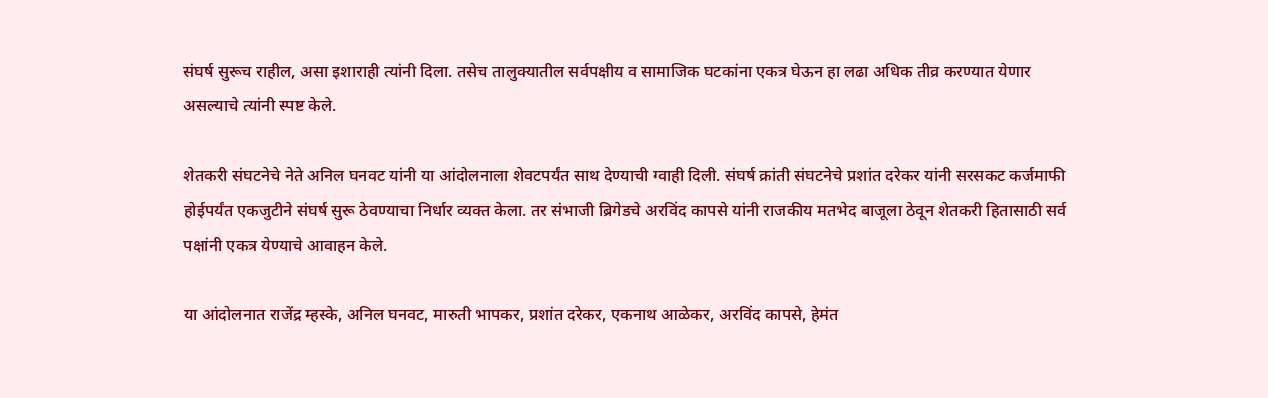संघर्ष सुरूच राहील, असा इशाराही त्यांनी दिला. तसेच तालुक्यातील सर्वपक्षीय व सामाजिक घटकांना एकत्र घेऊन हा लढा अधिक तीव्र करण्यात येणार असल्याचे त्यांनी स्पष्ट केले.

शेतकरी संघटनेचे नेते अनिल घनवट यांनी या आंदोलनाला शेवटपर्यंत साथ देण्याची ग्वाही दिली. संघर्ष क्रांती संघटनेचे प्रशांत दरेकर यांनी सरसकट कर्जमाफी होईपर्यंत एकजुटीने संघर्ष सुरू ठेवण्याचा निर्धार व्यक्त केला. तर संभाजी ब्रिगेडचे अरविंद कापसे यांनी राजकीय मतभेद बाजूला ठेवून शेतकरी हितासाठी सर्व पक्षांनी एकत्र येण्याचे आवाहन केले.

या आंदोलनात राजेंद्र म्हस्के, अनिल घनवट, मारुती भापकर, प्रशांत दरेकर, एकनाथ आळेकर, अरविंद कापसे, हेमंत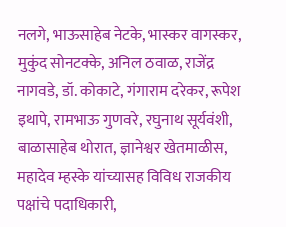नलगे, भाऊसाहेब नेटके, भास्कर वागस्कर, मुकुंद सोनटक्के, अनिल ठवाळ, राजेंद्र नागवडे, डॉ. कोकाटे, गंगाराम दरेकर, रूपेश इथापे, रामभाऊ गुणवरे, रघुनाथ सूर्यवंशी, बाळासाहेब थोरात, ज्ञानेश्वर खेतमाळीस, महादेव म्हस्के यांच्यासह विविध राजकीय पक्षांचे पदाधिकारी,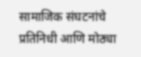सामाजिक संघटनांचे प्रतिनिधी आणि मोठ्या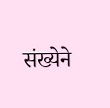संख्येने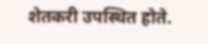शेतकरी उपस्थित होते.